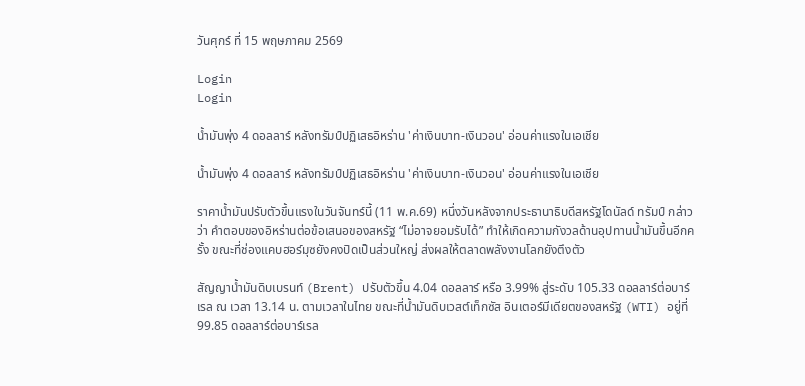วันศุกร์ ที่ 15 พฤษภาคม 2569

Login
Login

น้ำมันพุ่ง 4 ดอลลาร์ หลังทรัมป์ปฏิเสธอิหร่าน 'ค่าเงินบาท-เงินวอน' อ่อนค่าแรงในเอเชีย

น้ำมันพุ่ง 4 ดอลลาร์ หลังทรัมป์ปฏิเสธอิหร่าน 'ค่าเงินบาท-เงินวอน' อ่อนค่าแรงในเอเชีย

ราคาน้ำมันปรับตัวขึ้นแรงในวันจันทร์นี้ (11 พ.ค.69) หนึ่งวันหลังจากประธานาธิบดีสหรัฐโดนัลด์ ทรัมป์ กล่าวว่า คำตอบของอิหร่านต่อข้อเสนอของสหรัฐ “ไม่อาจยอมรับได้” ทำให้เกิดความกังวลด้านอุปทานน้ำมันขึ้นอีกครั้ง ขณะที่ช่องแคบฮอร์มุซยังคงปิดเป็นส่วนใหญ่ ส่งผลให้ตลาดพลังงานโลกยังตึงตัว

สัญญาน้ำมันดิบเบรนท์ (Brent) ปรับตัวขึ้น 4.04 ดอลลาร์ หรือ 3.99% สู่ระดับ 105.33 ดอลลาร์ต่อบาร์เรล ณ เวลา 13.14 น. ตามเวลาในไทย ขณะที่น้ำมันดิบเวสต์เท็กซัส อินเตอร์มีเดียตของสหรัฐ (WTI) อยู่ที่ 99.85 ดอลลาร์ต่อบาร์เรล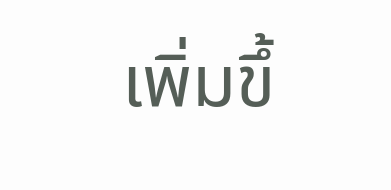เพิ่มขึ้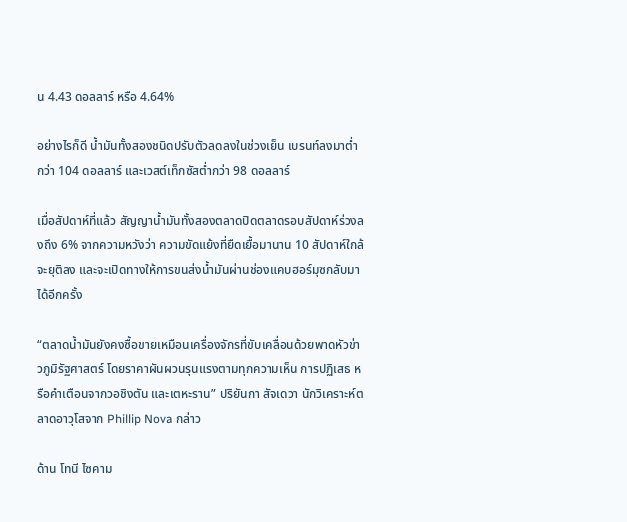น 4.43 ดอลลาร์ หรือ 4.64%

อย่างไรก็ดี น้ำมันทั้งสองชนิดปรับตัวลดลงในช่วงเย็น เบรนท์ลงมาต่ำกว่า 104 ดอลลาร์ และเวสต์เท็กซัสต่ำกว่า 98 ดอลลาร์

เมื่อสัปดาห์ที่แล้ว สัญญาน้ำมันทั้งสองตลาดปิดตลาดรอบสัปดาห์ร่วงลงถึง 6% จากความหวังว่า ความขัดแย้งที่ยืดเยื้อมานาน 10 สัปดาห์ใกล้จะยุติลง และจะเปิดทางให้การขนส่งน้ำมันผ่านช่องแคบฮอร์มุซกลับมาได้อีกครั้ง

“ตลาดน้ำมันยังคงซื้อขายเหมือนเครื่องจักรที่ขับเคลื่อนด้วยพาดหัวข่าวภูมิรัฐศาสตร์ โดยราคาผันผวนรุนแรงตามทุกความเห็น การปฏิเสธ หรือคำเตือนจากวอชิงตัน และเตหะราน” ปริยันกา สัจเดวา นักวิเคราะห์ตลาดอาวุโสจาก Phillip Nova กล่าว

ด้าน โทนี ไซคาม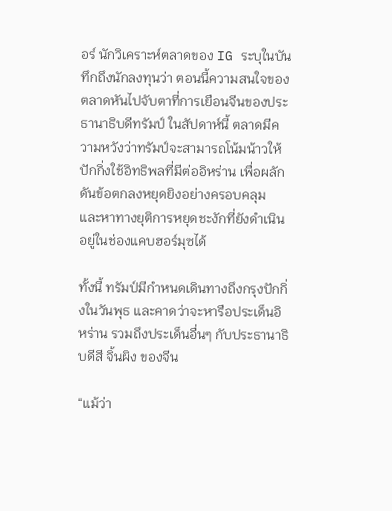อร์ นักวิเคราะห์ตลาดของ IG ระบุในบันทึกถึงนักลงทุนว่า ตอนนี้ความสนใจของตลาดหันไปจับตาที่การเยือนจีนของประธานาธิบดีทรัมป์ ในสัปดาห์นี้ ตลาดมีความหวังว่าทรัมป์จะสามารถโน้มน้าวให้ปักกิ่งใช้อิทธิพลที่มีต่ออิหร่าน เพื่อผลักดันข้อตกลงหยุดยิงอย่างครอบคลุม และหาทางยุติการหยุดชะงักที่ยังดำเนินอยู่ในช่องแคบฮอร์มุซได้

ทั้งนี้ ทรัมป์มีกำหนดเดินทางถึงกรุงปักกิ่งในวันพุธ และคาดว่าจะหารือประเด็นอิหร่าน รวมถึงประเด็นอื่นๆ กับประธานาธิบดีสี จิ้นผิง ของจีน

“แม้ว่า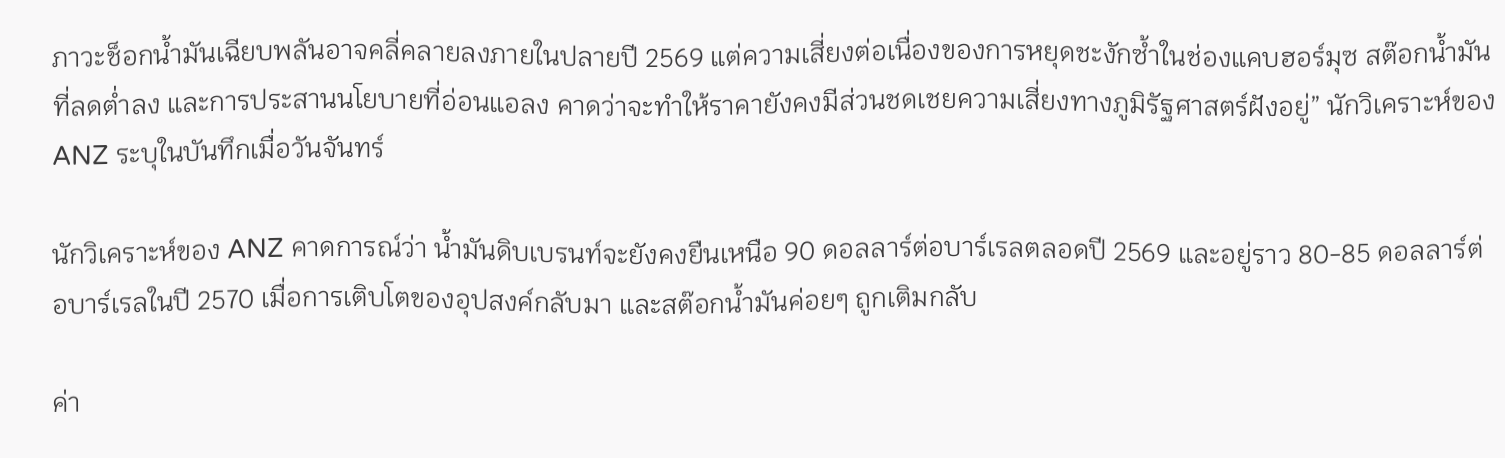ภาวะช็อกน้ำมันเฉียบพลันอาจคลี่คลายลงภายในปลายปี 2569 แต่ความเสี่ยงต่อเนื่องของการหยุดชะงักซ้ำในช่องแคบฮอร์มุซ สต๊อกน้ำมันที่ลดต่ำลง และการประสานนโยบายที่อ่อนแอลง คาดว่าจะทำให้ราคายังคงมีส่วนชดเชยความเสี่ยงทางภูมิรัฐศาสตร์ฝังอยู่” นักวิเคราะห์ของ ANZ ระบุในบันทึกเมื่อวันจันทร์

นักวิเคราะห์ของ ANZ คาดการณ์ว่า น้ำมันดิบเบรนท์จะยังคงยืนเหนือ 90 ดอลลาร์ต่อบาร์เรลตลอดปี 2569 และอยู่ราว 80-85 ดอลลาร์ต่อบาร์เรลในปี 2570 เมื่อการเติบโตของอุปสงค์กลับมา และสต๊อกน้ำมันค่อยๆ ถูกเติมกลับ

ค่า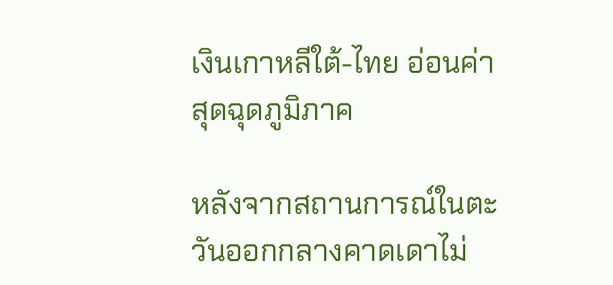เงินเกาหลีใต้-ไทย อ่อนค่าสุดฉุดภูมิภาค

หลังจากสถานการณ์ในตะวันออกกลางคาดเดาไม่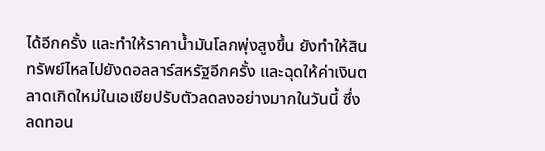ได้อีกครั้ง และทำให้ราคาน้ำมันโลกพุ่งสูงขึ้น ยังทำให้สินทรัพย์ไหลไปยังดอลลาร์สหรัฐอีกครั้ง และฉุดให้ค่าเงินตลาดเกิดใหม่ในเอเชียปรับตัวลดลงอย่างมากในวันนี้ ซึ่งลดทอน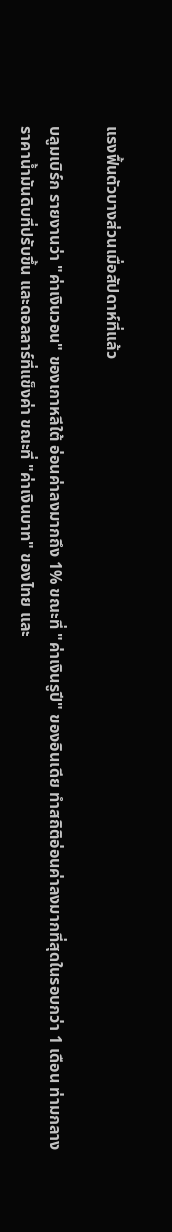แรงฟื้นตัวบางส่วนเมื่อสัปดาห์ที่แล้ว

บลูมเบิร์ก รายงานว่า "ค่าเงินวอน" ของเกาหลีใต้ อ่อนค่าลงมากถึง 1% ขณะที่ "ค่าเงินรูปี" ของอินเดีย ทำสถิติอ่อนค่าลงมากที่สุดในรอบกว่า 1 เดือน ท่ามกลางราคาน้ำมันดิบที่ปรับขึ้น และดอลลาร์ที่แข็งค่า ขณะที่ "ค่าเงินบาท" ของไทย และ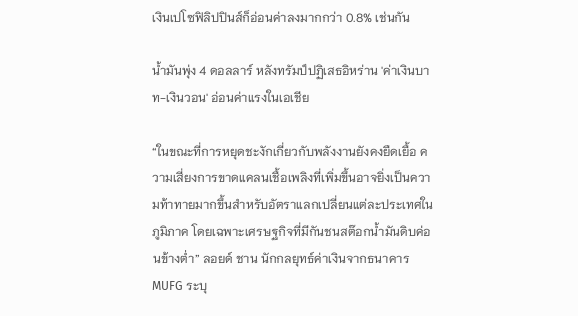เงินเปโซฟิลิปปินส์ก็อ่อนค่าลงมากกว่า 0.8% เช่นกัน

น้ำมันพุ่ง 4 ดอลลาร์ หลังทรัมป์ปฏิเสธอิหร่าน 'ค่าเงินบาท-เงินวอน' อ่อนค่าแรงในเอเชีย

“ในขณะที่การหยุดชะงักเกี่ยวกับพลังงานยังคงยืดเยื้อ ความเสี่ยงการขาดแคลนเชื้อเพลิงที่เพิ่มขึ้นอาจยิ่งเป็นความท้าทายมากขึ้นสำหรับอัตราแลกเปลี่ยนแต่ละประเทศในภูมิภาค โดยเฉพาะเศรษฐกิจที่มีกันชนสต๊อกน้ำมันดิบค่อนข้างต่ำ” ลอยด์ ชาน นักกลยุทธ์ค่าเงินจากธนาคาร MUFG ระบุ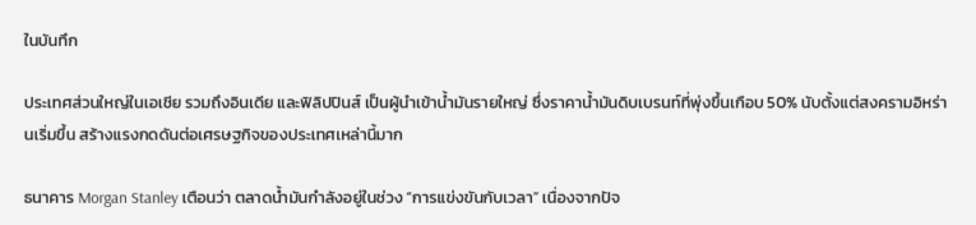ในบันทึก

ประเทศส่วนใหญ่ในเอเชีย รวมถึงอินเดีย และฟิลิปปินส์ เป็นผู้นำเข้าน้ำมันรายใหญ่ ซึ่งราคาน้ำมันดิบเบรนท์ที่พุ่งขึ้นเกือบ 50% นับตั้งแต่สงครามอิหร่านเริ่มขึ้น สร้างแรงกดดันต่อเศรษฐกิจของประเทศเหล่านี้มาก

ธนาคาร Morgan Stanley เตือนว่า ตลาดน้ำมันกำลังอยู่ในช่วง “การแข่งขันกับเวลา” เนื่องจากปัจ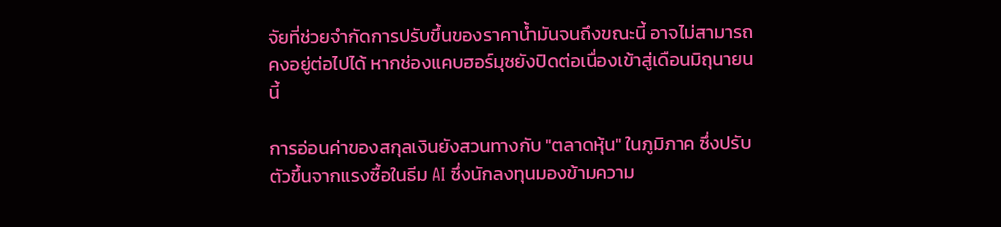จัยที่ช่วยจำกัดการปรับขึ้นของราคาน้ำมันจนถึงขณะนี้ อาจไม่สามารถคงอยู่ต่อไปได้ หากช่องแคบฮอร์มุซยังปิดต่อเนื่องเข้าสู่เดือนมิถุนายน นี้

การอ่อนค่าของสกุลเงินยังสวนทางกับ "ตลาดหุ้น" ในภูมิภาค ซึ่งปรับตัวขึ้นจากแรงซื้อในธีม AI ซึ่งนักลงทุนมองข้ามความ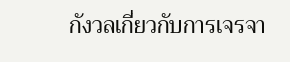กังวลเกี่ยวกับการเจรจา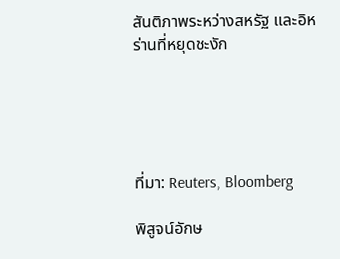สันติภาพระหว่างสหรัฐ และอิหร่านที่หยุดชะงัก





ที่มา: Reuters, Bloomberg

พิสูจน์อักษ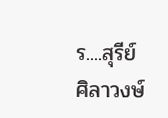ร....สุรีย์  ศิลาวงษ์